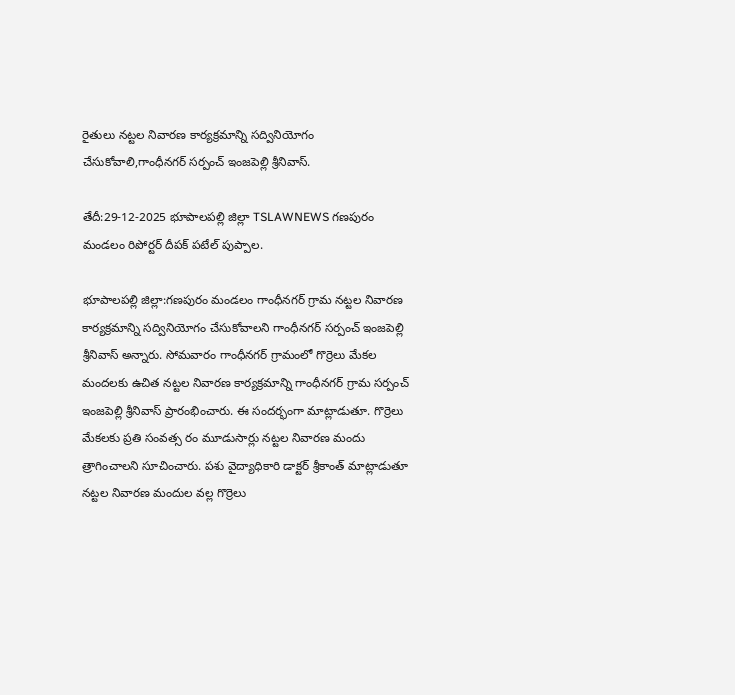రైతులు నట్టల నివారణ కార్యక్రమాన్ని సద్వినియోగం చేసుకోవాలి,గాంధీనగర్ సర్పంచ్ ఇంజపెల్లి శ్రీనివాస్.

తేదీ:29-12-2025 భూపాలపల్లి జిల్లా TSLAWNEWS గణపురం మండలం రిపోర్టర్ దీపక్ పటేల్ పుప్పాల.

భూపాలపల్లి జిల్లా:గణపురం మండలం గాంధీనగర్ గ్రామ నట్టల నివారణ కార్యక్రమాన్ని సద్వినియోగం చేసుకోవాలని గాంధీనగర్ సర్పంచ్ ఇంజపెల్లి శ్రీనివాస్ అన్నారు. సోమవారం గాంధీనగర్ గ్రామంలో గొర్రెలు మేకల మందలకు ఉచిత నట్టల నివారణ కార్యక్రమాన్ని గాంధీనగర్ గ్రామ సర్పంచ్ ఇంజపెల్లి శ్రీనివాస్ ప్రారంభించారు. ఈ సందర్భంగా మాట్లాడుతూ. గొర్రెలు మేకలకు ప్రతి సంవత్స రం మూడుసార్లు నట్టల నివారణ మందు త్రాగించాలని సూచించారు. పశు వైద్యాధికారి డాక్టర్ శ్రీకాంత్ మాట్లాడుతూ నట్టల నివారణ మందుల వల్ల గొర్రెలు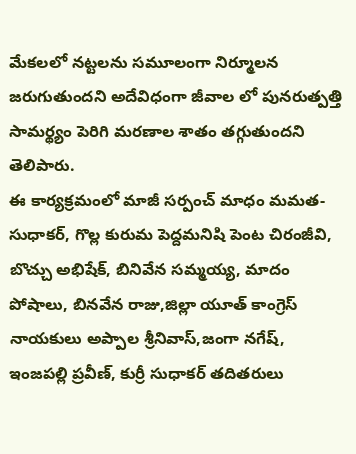మేకలలో నట్టలను సమూలంగా నిర్మూలన జరుగుతుందని అదేవిధంగా జీవాల లో పునరుత్పత్తి సామర్థ్యం పెరిగి మరణాల శాతం తగ్గుతుందని తెలిపారు.
ఈ కార్యక్రమంలో మాజీ సర్పంచ్ మాధం మమత- సుధాకర్, గొల్ల కురుమ పెద్దమనిషి పెంట చిరంజీవి, బొచ్చు అభిషేక్, బినివేన సమ్మయ్య, మాదం పోషాలు, బినవేన రాజు,జిల్లా యూత్ కాంగ్రెస్ నాయకులు అప్పాల శ్రీనివాస్,జంగా నగేష్, ఇంజపల్లి ప్రవీణ్, కుర్రీ సుధాకర్ తదితరులు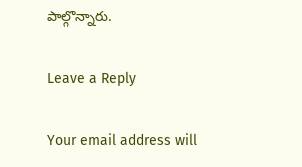పాల్గొన్నారు.

Leave a Reply

Your email address will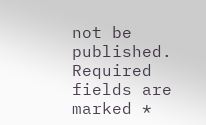not be published. Required fields are marked *